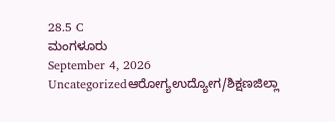28.5 C
ಮಂಗಳೂರು
September 4, 2026
Uncategorizedಆರೋಗ್ಯಉದ್ಯೋಗ/ಶಿಕ್ಷಣಜಿಲ್ಲಾ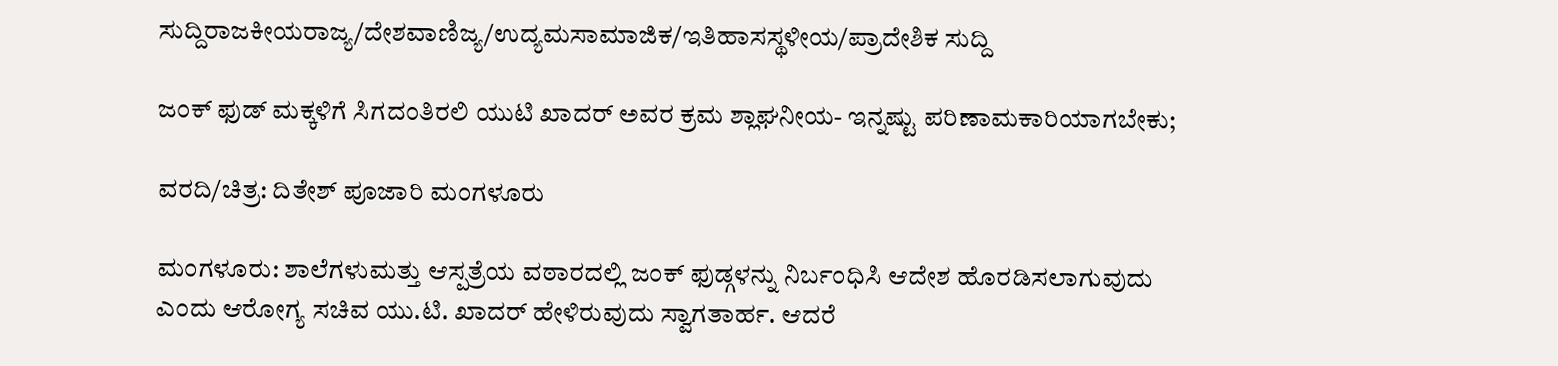ಸುದ್ದಿರಾಜಕೀಯರಾಜ್ಯ/ದೇಶವಾಣಿಜ್ಯ/ಉದ್ಯಮಸಾಮಾಜಿಕ/ಇತಿಹಾಸಸ್ಥಳೀಯ/ಪ್ರಾದೇಶಿಕ ಸುದ್ದಿ

ಜಂಕ್ ಫುಡ್ ಮಕ್ಕಳಿಗೆ ಸಿಗದಂತಿರಲಿ ಯುಟಿ ಖಾದರ್ ಅವರ ಕ್ರಮ ಶ್ಲಾಘನೀಯ- ಇನ್ನಷ್ಟು ಪರಿಣಾಮಕಾರಿಯಾಗಬೇಕು;

ವರದಿ/ಚಿತ್ರ: ದಿತೇಶ್ ಪೂಜಾರಿ ಮಂಗಳೂರು

ಮಂಗಳೂರು: ಶಾಲೆಗಳುಮತ್ತು ಆಸ್ಪತ್ರೆಯ ವಠಾರದಲ್ಲಿ ಜಂಕ್ ಫುಡ್ಗಳನ್ನು ನಿರ್ಬಂಧಿಸಿ ಆದೇಶ ಹೊರಡಿಸಲಾಗುವುದು ಎಂದು ಆರೋಗ್ಯ ಸಚಿವ ಯು.ಟಿ. ಖಾದರ್ ಹೇಳಿರುವುದು ಸ್ವಾಗತಾರ್ಹ. ಆದರೆ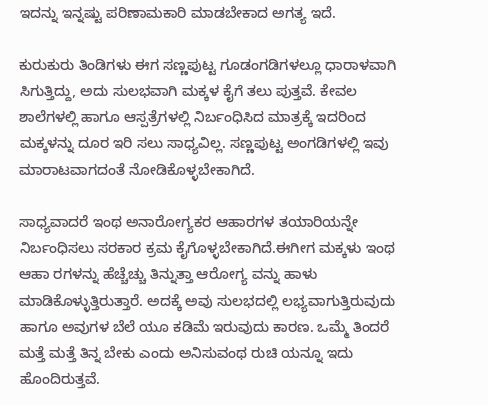ಇದನ್ನು ಇನ್ನಷ್ಟು ಪರಿಣಾಮಕಾರಿ ಮಾಡಬೇಕಾದ ಅಗತ್ಯ ಇದೆ.

ಕುರುಕುರು ತಿಂಡಿಗಳು ಈಗ ಸಣ್ಣಪುಟ್ಟ ಗೂಡಂಗಡಿಗಳಲ್ಲೂ ಧಾರಾಳವಾಗಿ ಸಿಗುತ್ತಿದ್ದು, ಅದು ಸುಲಭವಾಗಿ ಮಕ್ಕಳ ಕೈಗೆ ತಲು ಪುತ್ತವೆ. ಕೇವಲ ಶಾಲೆಗಳಲ್ಲಿ ಹಾಗೂ ಆಸ್ಪತ್ರೆಗಳಲ್ಲಿ ನಿರ್ಬಂಧಿಸಿದ ಮಾತ್ರಕ್ಕೆ ಇದರಿಂದ ಮಕ್ಕಳನ್ನು ದೂರ ಇರಿ ಸಲು ಸಾಧ್ಯವಿಲ್ಲ. ಸಣ್ಣಪುಟ್ಟ ಅಂಗಡಿಗಳಲ್ಲಿ ಇವು ಮಾರಾಟವಾಗದಂತೆ ನೋಡಿಕೊಳ್ಳಬೇಕಾಗಿದೆ.

ಸಾಧ್ಯವಾದರೆ ಇಂಥ ಅನಾರೋಗ್ಯಕರ ಆಹಾರಗಳ ತಯಾರಿಯನ್ನೇ ನಿರ್ಬಂಧಿಸಲು ಸರಕಾರ ಕ್ರಮ ಕೈಗೊಳ್ಳಬೇಕಾಗಿದೆ.ಈಗೀಗ ಮಕ್ಕಳು ಇಂಥ ಆಹಾ ರಗಳನ್ನು ಹೆಚ್ಚೆಚ್ಚು ತಿನ್ನುತ್ತಾ ಆರೋಗ್ಯ ವನ್ನು ಹಾಳು ಮಾಡಿಕೊಳ್ಳುತ್ತಿರುತ್ತಾರೆ. ಅದಕ್ಕೆ ಅವು ಸುಲಭದಲ್ಲಿ ಲಭ್ಯವಾಗುತ್ತಿರುವುದು ಹಾಗೂ ಅವುಗಳ ಬೆಲೆ ಯೂ ಕಡಿಮೆ ಇರುವುದು ಕಾರಣ. ಒಮ್ಮೆ ತಿಂದರೆ ಮತ್ತೆ ಮತ್ತೆ ತಿನ್ನ ಬೇಕು ಎಂದು ಅನಿಸುವಂಥ ರುಚಿ ಯನ್ನೂ ಇದು ಹೊಂದಿರುತ್ತವೆ.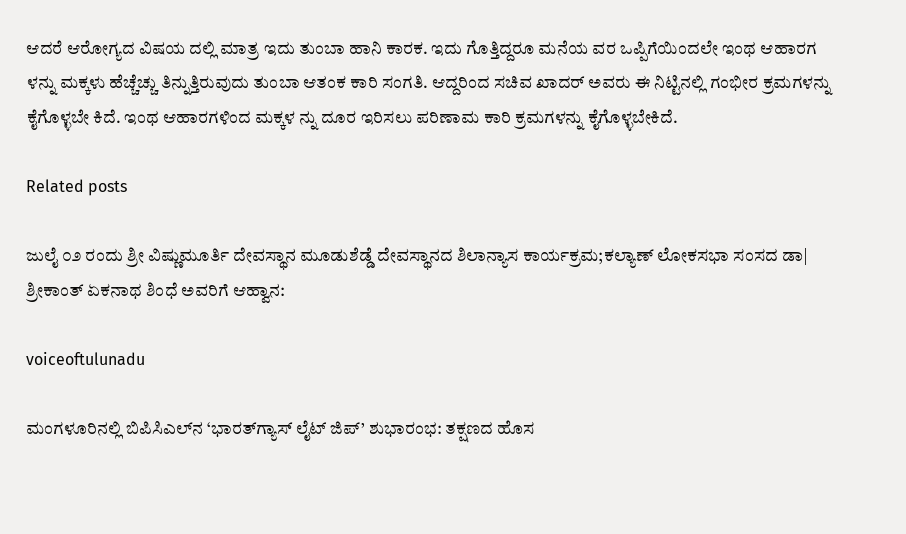ಆದರೆ ಆರೋಗ್ಯದ ವಿಷಯ ದಲ್ಲಿ ಮಾತ್ರ ಇದು ತುಂಬಾ ಹಾನಿ ಕಾರಕ. ಇದು ಗೊತ್ತಿದ್ದರೂ ಮನೆಯ ವರ ಒಪ್ಪಿಗೆಯಿಂದಲೇ ಇಂಥ ಆಹಾರಗ ಳನ್ನು ಮಕ್ಕಳು ಹೆಚ್ಚೆಚ್ಚು ತಿನ್ನುತ್ತಿರುವುದು ತುಂಬಾ ಆತಂಕ ಕಾರಿ ಸಂಗತಿ. ಆದ್ದರಿಂದ ಸಚಿವ ಖಾದರ್ ಅವರು ಈ ನಿಟ್ಟಿನಲ್ಲಿ ಗಂಭೀರ ಕ್ರಮಗಳನ್ನು ಕೈಗೊಳ್ಳಬೇ ಕಿದೆ. ಇಂಥ ಆಹಾರಗಳಿಂದ ಮಕ್ಕಳ ನ್ನು ದೂರ ಇರಿಸಲು ಪರಿಣಾಮ ಕಾರಿ ಕ್ರಮಗಳನ್ನು ಕೈಗೊಳ್ಳಬೇಕಿದೆ.

Related posts

ಜುಲೈ ೦೨ ರಂದು ಶ್ರೀ ವಿಷ್ಣುಮೂರ್ತಿ ದೇವಸ್ಥಾನ ಮೂಡುಶೆಡ್ಡೆ ದೇವಸ್ಥಾನದ ಶಿಲಾನ್ಯಾಸ ಕಾರ್ಯಕ್ರಮ;ಕಲ್ಯಾಣ್ ಲೋಕಸಭಾ ಸಂಸದ ಡಾ| ಶ್ರೀಕಾಂತ್ ಏಕನಾಥ ಶಿಂಧೆ ಅವರಿಗೆ ಆಹ್ವಾನ:

voiceoftulunadu

ಮಂಗಳೂರಿನಲ್ಲಿ ಬಿಪಿಸಿಎಲ್‌ನ ‘ಭಾರತ್‌ಗ್ಯಾಸ್ ಲೈಟ್ ಜಿಪ್’ ಶುಭಾರಂಭ: ತಕ್ಷಣದ ಹೊಸ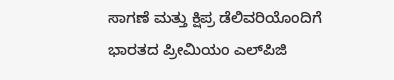ಸಾಗಣೆ ಮತ್ತು ಕ್ಷಿಪ್ರ ಡೆಲಿವರಿಯೊಂದಿಗೆ ಭಾರತದ ಪ್ರೀಮಿಯಂ ಎಲ್‌ಪಿಜಿ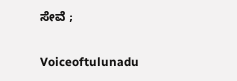ಸೇವೆ ;

Voiceoftulunadu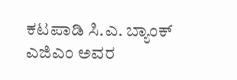ಕಟಪಾಡಿ ಸಿ.ಎ. ಬ್ಯಾಂಕ್ ಎಜಿಎಂ ಅವರ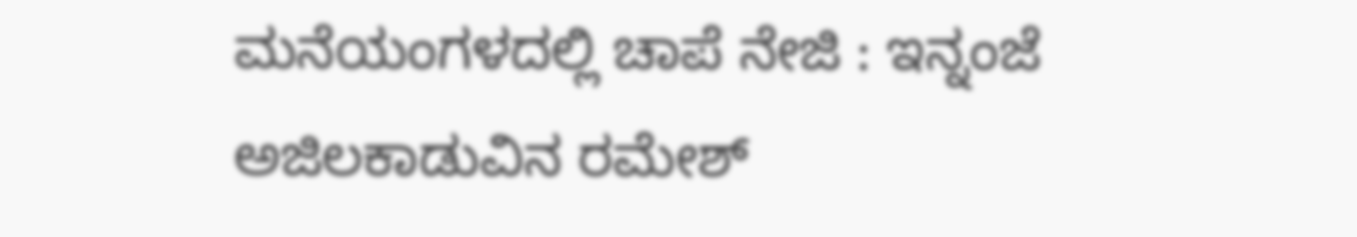ಮನೆಯಂಗಳದಲ್ಲಿ ಚಾಪೆ ನೇಜಿ : ಇನ್ನಂಜೆ ಅಜಿಲಕಾಡುವಿನ ರಮೇಶ್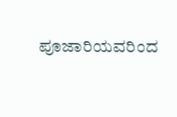ಪೂಜಾರಿಯವರಿಂದ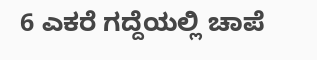6 ಎಕರೆ ಗದ್ದೆಯಲ್ಲಿ ಚಾಪೆ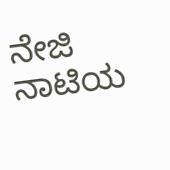ನೇಜಿ ನಾಟಿಯ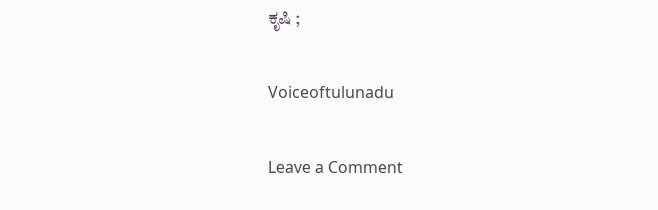ಕೃಷಿ ;

Voiceoftulunadu

Leave a Comment